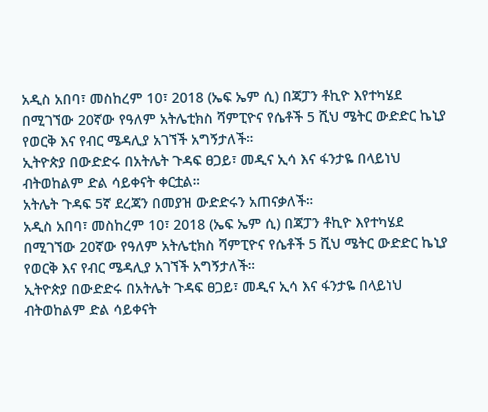አዲስ አበባ፣ መስከረም 10፣ 2018 (ኤፍ ኤም ሲ) በጃፓን ቶኪዮ እየተካሄደ በሚገኘው 20ኛው የዓለም አትሌቲክስ ሻምፒዮና የሴቶች 5 ሺህ ሜትር ውድድር ኬኒያ የወርቅ እና የብር ሜዳሊያ አገኘች አግኝታለች።
ኢትዮጵያ በውድድሩ በአትሌት ጉዳፍ ፀጋይ፣ መዲና ኢሳ እና ፋንታዬ በላይነህ ብትወከልም ድል ሳይቀናት ቀርቷል።
አትሌት ጉዳፍ 5ኛ ደረጃን በመያዝ ውድድሩን አጠናቃለች።
አዲስ አበባ፣ መስከረም 10፣ 2018 (ኤፍ ኤም ሲ) በጃፓን ቶኪዮ እየተካሄደ በሚገኘው 20ኛው የዓለም አትሌቲክስ ሻምፒዮና የሴቶች 5 ሺህ ሜትር ውድድር ኬኒያ የወርቅ እና የብር ሜዳሊያ አገኘች አግኝታለች።
ኢትዮጵያ በውድድሩ በአትሌት ጉዳፍ ፀጋይ፣ መዲና ኢሳ እና ፋንታዬ በላይነህ ብትወከልም ድል ሳይቀናት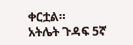ቀርቷል።
አትሌት ጉዳፍ 5ኛ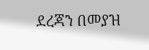ደረጃን በመያዝ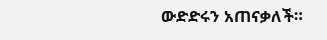ውድድሩን አጠናቃለች።